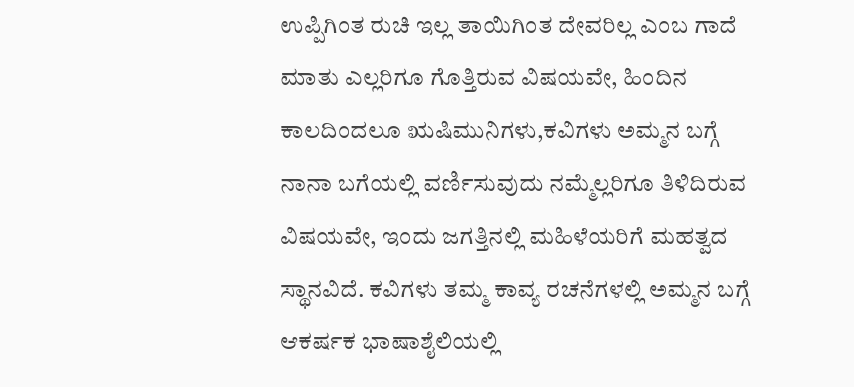ಉಪ್ಪಿಗಿಂತ ರುಚಿ ಇಲ್ಲ ತಾಯಿಗಿಂತ ದೇವರಿಲ್ಲ ಎಂಬ ಗಾದೆ ಮಾತು ಎಲ್ಲರಿಗೂ ಗೊತ್ತಿರುವ ವಿಷಯವೇ, ಹಿಂದಿನ ಕಾಲದಿಂದಲೂ ಋಷಿಮುನಿಗಳು,ಕವಿಗಳು ಅಮ್ಮನ ಬಗ್ಗೆ ನಾನಾ ಬಗೆಯಲ್ಲಿ ವರ್ಣಿಸುವುದು ನಮ್ಮೆಲ್ಲರಿಗೂ ತಿಳಿದಿರುವ ವಿಷಯವೇ, ಇಂದು ಜಗತ್ತಿನಲ್ಲಿ ಮಹಿಳೆಯರಿಗೆ ಮಹತ್ವದ ಸ್ಥಾನವಿದೆ. ಕವಿಗಳು ತಮ್ಮ ಕಾವ್ಯ ರಚನೆಗಳಲ್ಲಿ ಅಮ್ಮನ ಬಗ್ಗೆ ಆಕರ್ಷಕ ಭಾಷಾಶೈಲಿಯಲ್ಲಿ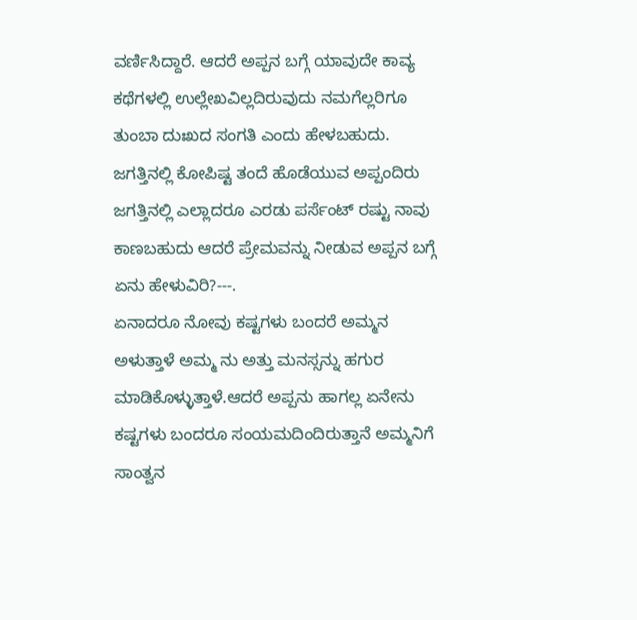ವರ್ಣಿಸಿದ್ದಾರೆ. ಆದರೆ ಅಪ್ಪನ ಬಗ್ಗೆ ಯಾವುದೇ ಕಾವ್ಯ ಕಥೆಗಳಲ್ಲಿ ಉಲ್ಲೇಖವಿಲ್ಲದಿರುವುದು ನಮಗೆಲ್ಲರಿಗೂ ತುಂಬಾ ದುಃಖದ ಸಂಗತಿ ಎಂದು ಹೇಳಬಹುದು. ಜಗತ್ತಿನಲ್ಲಿ ಕೋಪಿಷ್ಟ ತಂದೆ ಹೊಡೆಯುವ ಅಪ್ಪಂದಿರು ಜಗತ್ತಿನಲ್ಲಿ ಎಲ್ಲಾದರೂ ಎರಡು ಪರ್ಸೆಂಟ್ ರಷ್ಟು ನಾವು ಕಾಣಬಹುದು ಆದರೆ ಪ್ರೇಮವನ್ನು ನೀಡುವ ಅಪ್ಪನ ಬಗ್ಗೆ ಏನು ಹೇಳುವಿರಿ?---.
ಏನಾದರೂ ನೋವು ಕಷ್ಟಗಳು ಬಂದರೆ ಅಮ್ಮನ ಅಳುತ್ತಾಳೆ ಅಮ್ಮ ನು ಅತ್ತು ಮನಸ್ಸನ್ನು ಹಗುರ ಮಾಡಿಕೊಳ್ಳುತ್ತಾಳೆ.ಆದರೆ ಅಪ್ಪನು ಹಾಗಲ್ಲ ಏನೇನು ಕಷ್ಟಗಳು ಬಂದರೂ ಸಂಯಮದಿಂದಿರುತ್ತಾನೆ ಅಮ್ಮನಿಗೆ ಸಾಂತ್ವನ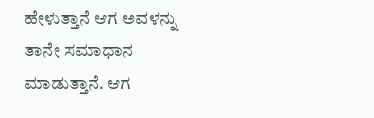ಹೇಳುತ್ತಾನೆ ಆಗ ಅವಳನ್ನು ತಾನೇ ಸಮಾಧಾನ ಮಾಡುತ್ತಾನೆ. ಆಗ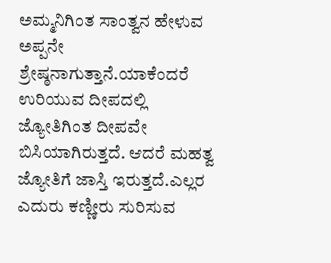ಅಮ್ಮನಿಗಿಂತ ಸಾಂತ್ವನ ಹೇಳುವ ಅಪ್ಪನೇ ಶ್ರೇಷ್ಠನಾಗುತ್ತಾನೆ.ಯಾಕೆಂದರೆ ಉರಿಯುವ ದೀಪದಲ್ಲಿ ಜ್ಯೋತಿಗಿಂತ ದೀಪವೇ ಬಿಸಿಯಾಗಿರುತ್ತದೆ. ಆದರೆ ಮಹತ್ವ ಜ್ಯೋತಿಗೆ ಜಾಸ್ತಿ ಇರುತ್ತದೆ.ಎಲ್ಲರ ಎದುರು ಕಣ್ಣೀರು ಸುರಿಸುವ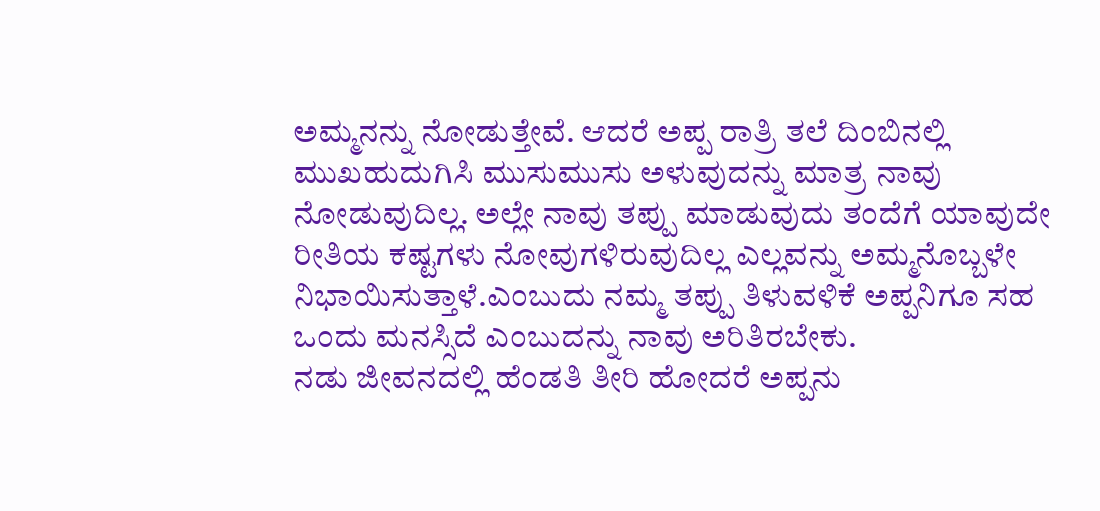ಅಮ್ಮನನ್ನು ನೋಡುತ್ತೇವೆ. ಆದರೆ ಅಪ್ಪ ರಾತ್ರಿ ತಲೆ ದಿಂಬಿನಲ್ಲಿ ಮುಖಹುದುಗಿಸಿ ಮುಸುಮುಸು ಅಳುವುದನ್ನು ಮಾತ್ರ ನಾವು ನೋಡುವುದಿಲ್ಲ. ಅಲ್ಲೇ ನಾವು ತಪ್ಪು ಮಾಡುವುದು ತಂದೆಗೆ ಯಾವುದೇ ರೀತಿಯ ಕಷ್ಟಗಳು ನೋವುಗಳಿರುವುದಿಲ್ಲ ಎಲ್ಲವನ್ನು ಅಮ್ಮನೊಬ್ಬಳೇ ನಿಭಾಯಿಸುತ್ತಾಳೆ.ಎಂಬುದು ನಮ್ಮ ತಪ್ಪು ತಿಳುವಳಿಕೆ ಅಪ್ಪನಿಗೂ ಸಹ ಒಂದು ಮನಸ್ಸಿದೆ ಎಂಬುದನ್ನು ನಾವು ಅರಿತಿರಬೇಕು.
ನಡು ಜೀವನದಲ್ಲಿ ಹೆಂಡತಿ ತೀರಿ ಹೋದರೆ ಅಪ್ಪನು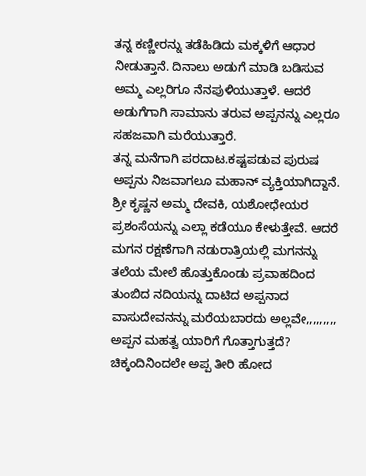ತನ್ನ ಕಣ್ಣೀರನ್ನು ತಡೆಹಿಡಿದು ಮಕ್ಕಳಿಗೆ ಆಧಾರ ನೀಡುತ್ತಾನೆ. ದಿನಾಲು ಅಡುಗೆ ಮಾಡಿ ಬಡಿಸುವ ಅಮ್ಮ ಎಲ್ಲರಿಗೂ ನೆನಪುಳಿಯುತ್ತಾಳೆ. ಆದರೆ ಅಡುಗೆಗಾಗಿ ಸಾಮಾನು ತರುವ ಅಪ್ಪನನ್ನು ಎಲ್ಲರೂ ಸಹಜವಾಗಿ ಮರೆಯುತ್ತಾರೆ.
ತನ್ನ ಮನೆಗಾಗಿ ಪರದಾಟ.ಕಷ್ಟಪಡುವ ಪುರುಷ ಅಪ್ಪನು ನಿಜವಾಗಲೂ ಮಹಾನ್ ವ್ಯಕ್ತಿಯಾಗಿದ್ದಾನೆ.
ಶ್ರೀ ಕೃಷ್ಣನ ಅಮ್ಮ ದೇವಕಿ, ಯಶೋಧೇಯರ ಪ್ರಶಂಸೆಯನ್ನು ಎಲ್ಲಾ ಕಡೆಯೂ ಕೇಳುತ್ತೇವೆ. ಆದರೆ ಮಗನ ರಕ್ಷಣೆಗಾಗಿ ನಡುರಾತ್ರಿಯಲ್ಲಿ ಮಗನನ್ನು ತಲೆಯ ಮೇಲೆ ಹೊತ್ತುಕೊಂಡು ಪ್ರವಾಹದಿಂದ ತುಂಬಿದ ನದಿಯನ್ನು ದಾಟಿದ ಅಪ್ಪನಾದ ವಾಸುದೇವನನ್ನು ಮರೆಯಬಾರದು ಅಲ್ಲವೇ,,,,,,,,,
ಅಪ್ಪನ ಮಹತ್ವ ಯಾರಿಗೆ ಗೊತ್ತಾಗುತ್ತದೆ? ಚಿಕ್ಕಂದಿನಿಂದಲೇ ಅಪ್ಪ ತೀರಿ ಹೋದ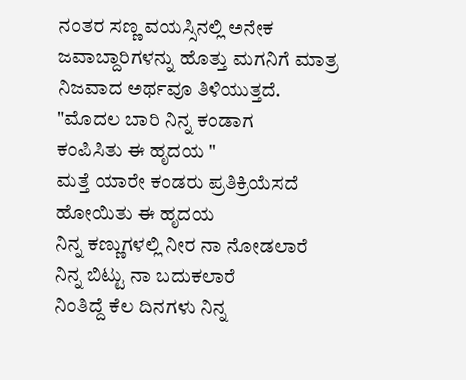ನಂತರ ಸಣ್ಣ ವಯಸ್ಸಿನಲ್ಲಿ ಅನೇಕ ಜವಾಬ್ದಾರಿಗಳನ್ನು ಹೊತ್ತು ಮಗನಿಗೆ ಮಾತ್ರ ನಿಜವಾದ ಅರ್ಥವೂ ತಿಳಿಯುತ್ತದೆ.
"ಮೊದಲ ಬಾರಿ ನಿನ್ನ ಕಂಡಾಗ
ಕಂಪಿಸಿತು ಈ ಹೃದಯ "
ಮತ್ತೆ ಯಾರೇ ಕಂಡರು ಪ್ರತಿಕ್ರಿಯೆಸದೆ
ಹೋಯಿತು ಈ ಹೃದಯ
ನಿನ್ನ ಕಣ್ಣುಗಳಲ್ಲಿ ನೀರ ನಾ ನೋಡಲಾರೆ
ನಿನ್ನ ಬಿಟ್ಟು ನಾ ಬದುಕಲಾರೆ
ನಿಂತಿದ್ದೆ ಕೆಲ ದಿನಗಳು ನಿನ್ನ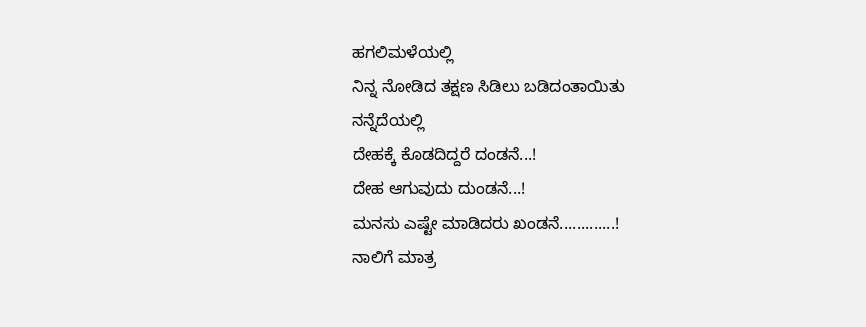ಹಗಲಿಮಳೆಯಲ್ಲಿ
ನಿನ್ನ ನೋಡಿದ ತಕ್ಷಣ ಸಿಡಿಲು ಬಡಿದಂತಾಯಿತು
ನನ್ನೆದೆಯಲ್ಲಿ
ದೇಹಕ್ಕೆ ಕೊಡದಿದ್ದರೆ ದಂಡನೆ...!
ದೇಹ ಆಗುವುದು ದುಂಡನೆ...!
ಮನಸು ಎಷ್ಟೇ ಮಾಡಿದರು ಖಂಡನೆ.............!
ನಾಲಿಗೆ ಮಾತ್ರ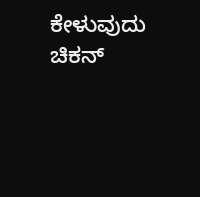ಕೇಳುವುದು ಚಿಕನ್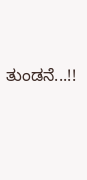ತುಂಡನೆ...!!